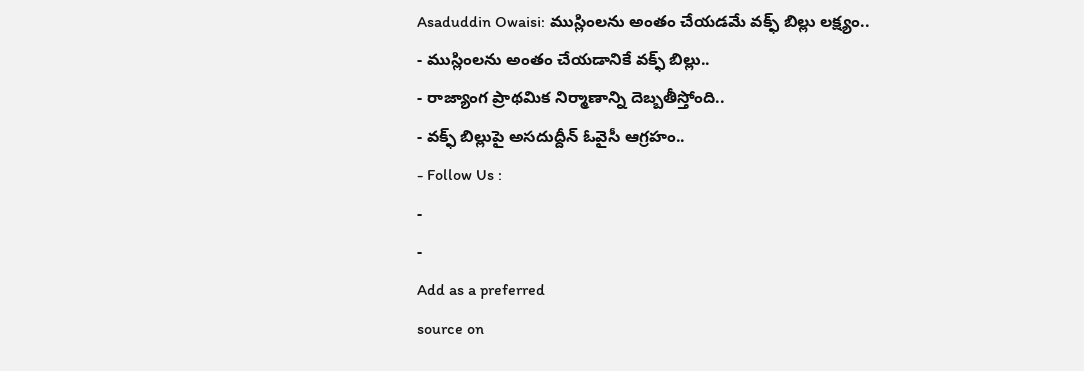Asaduddin Owaisi: ముస్లింలను అంతం చేయడమే వక్ఫ్ బిల్లు లక్ష్యం..
- ముస్లింలను అంతం చేయడానికే వక్ఫ్ బిల్లు..
- రాజ్యాంగ ప్రాథమిక నిర్మాణాన్ని దెబ్బతీస్తోంది..
- వక్ఫ్ బిల్లుపై అసదుద్దీన్ ఓవైసీ ఆగ్రహం..
- Follow Us :
-
-
Add as a preferred
source on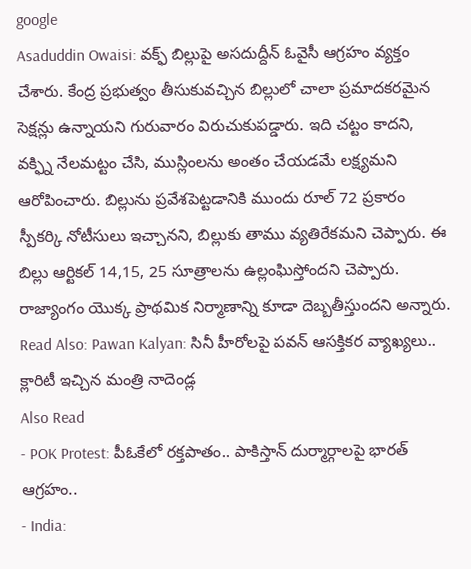google
Asaduddin Owaisi: వక్ఫ్ బిల్లుపై అసదుద్దీన్ ఓవైసీ ఆగ్రహం వ్యక్తం చేశారు. కేంద్ర ప్రభుత్వం తీసుకువచ్చిన బిల్లులో చాలా ప్రమాదకరమైన సెక్షన్లు ఉన్నాయని గురువారం విరుచుకుపడ్డారు. ఇది చట్టం కాదని, వక్ఫ్ని నేలమట్టం చేసి, ముస్లింలను అంతం చేయడమే లక్ష్యమని ఆరోపించారు. బిల్లును ప్రవేశపెట్టడానికి ముందు రూల్ 72 ప్రకారం స్పీకర్కి నోటీసులు ఇచ్చానని, బిల్లుకు తాము వ్యతిరేకమని చెప్పారు. ఈ బిల్లు ఆర్టికల్ 14,15, 25 సూత్రాలను ఉల్లంఘిస్తోందని చెప్పారు. రాజ్యాంగం యొక్క ప్రాథమిక నిర్మాణాన్ని కూడా దెబ్బతీస్తుందని అన్నారు.
Read Also: Pawan Kalyan: సినీ హీరోలపై పవన్ ఆసక్తికర వ్యాఖ్యలు.. క్లారిటీ ఇచ్చిన మంత్రి నాదెండ్ల
Also Read
- POK Protest: పీఓకేలో రక్తపాతం.. పాకిస్తాన్ దుర్మార్గాలపై భారత్ ఆగ్రహం..
- India: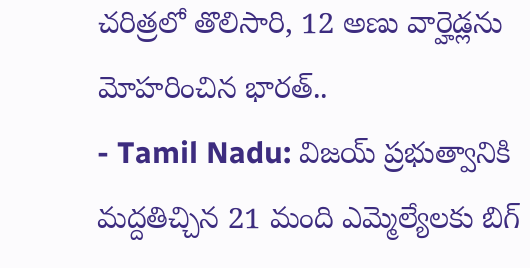చరిత్రలో తొలిసారి, 12 అణు వార్హెడ్లను మోహరించిన భారత్..
- Tamil Nadu: విజయ్ ప్రభుత్వానికి మద్దతిచ్చిన 21 మంది ఎమ్మెల్యేలకు బిగ్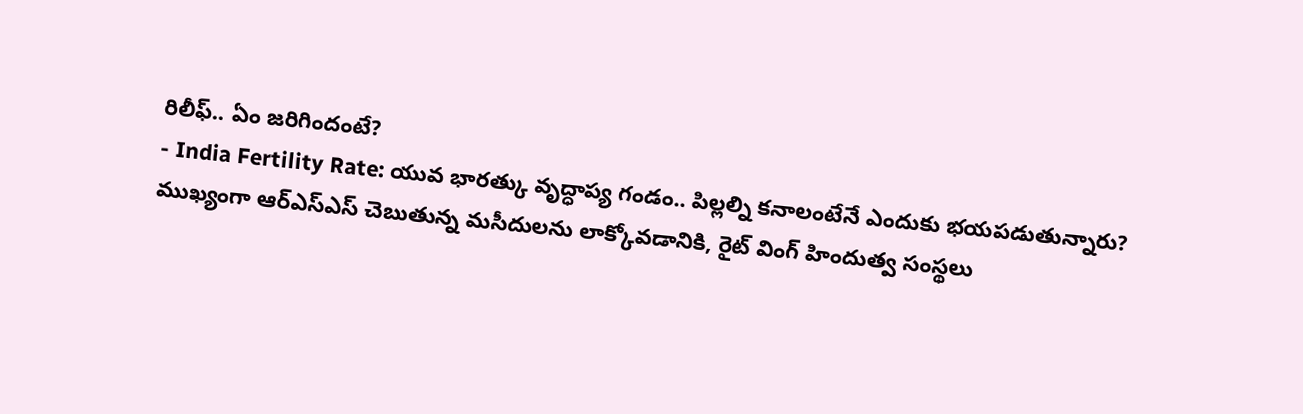రిలీఫ్.. ఏం జరిగిందంటే?
- India Fertility Rate: యువ భారత్కు వృద్ధాప్య గండం.. పిల్లల్ని కనాలంటేనే ఎందుకు భయపడుతున్నారు?
ముఖ్యంగా ఆర్ఎస్ఎస్ చెబుతున్న మసీదులను లాక్కోవడానికి, రైట్ వింగ్ హిందుత్వ సంస్థలు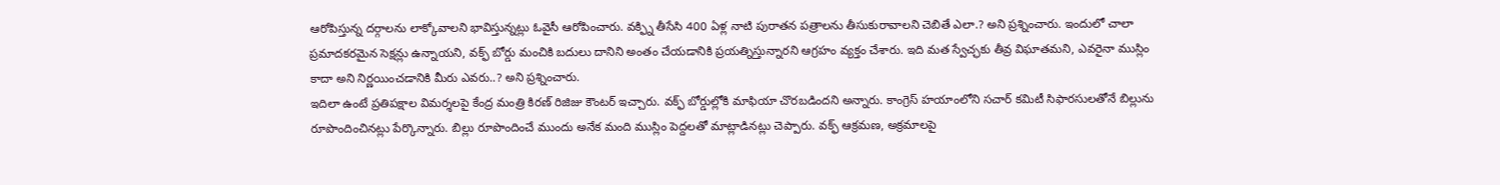ఆరోపిస్తున్న దర్గాలను లాక్కోవాలని భావిస్తున్నట్లు ఓవైసీ ఆరోపించారు. వక్ఫ్ని తీసేసి 400 ఏళ్ల నాటి పురాతన పత్రాలను తీసుకురావాలని చెబితే ఎలా.? అని ప్రశ్నించారు. ఇందులో చాలా ప్రమాదకరమైన సెక్షన్లు ఉన్నాయని, వక్ఫ్ బోర్డు మంచికి బదులు దానిని అంతం చేయడానికి ప్రయత్నిస్తున్నారని ఆగ్రహం వ్యక్తం చేశారు. ఇది మత స్వేచ్ఛకు తీవ్ర విఘాతమని, ఎవరైనా ముస్లిం కాదా అని నిర్ణయించడానికి మీరు ఎవరు..? అని ప్రశ్నించారు.
ఇదిలా ఉంటే ప్రతిపక్షాల విమర్శలపై కేంద్ర మంత్రి కిరణ్ రిజిజు కౌంటర్ ఇచ్చారు. వక్ఫ్ బోర్డుల్లోకి మాఫియా చొరబడిందని అన్నారు. కాంగ్రెస్ హయాంలోని సచార్ కమిటీ సిఫారసులతోనే బిల్లును రూపొందించినట్లు పేర్కొన్నారు. బిల్లు రూపొందించే ముందు అనేక మంది ముస్లిం పెద్దలతో మాట్లాడినట్లు చెప్పారు. వక్ఫ్ ఆక్రమణ, అక్రమాలపై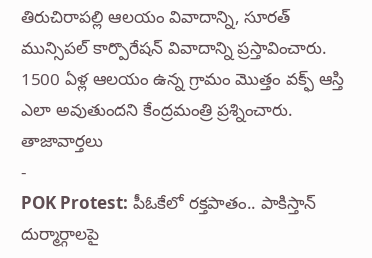తిరుచిరాపల్లి ఆలయం వివాదాన్ని, సూరత్ మున్సిపల్ కార్పొరేషన్ వివాదాన్ని ప్రస్తావించారు. 1500 ఏళ్ల ఆలయం ఉన్న గ్రామం మొత్తం వక్ఫ్ ఆస్తి ఎలా అవుతుందని కేంద్రమంత్రి ప్రశ్నించారు.
తాజావార్తలు
-
POK Protest: పీఓకేలో రక్తపాతం.. పాకిస్తాన్ దుర్మార్గాలపై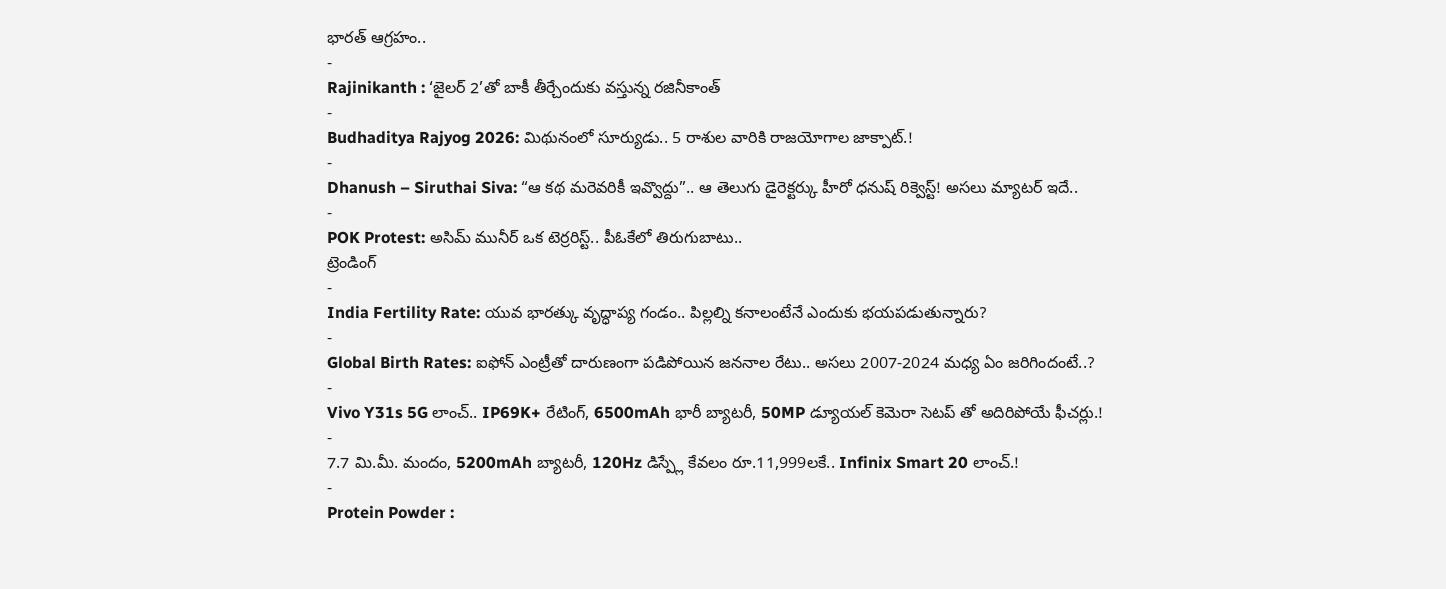భారత్ ఆగ్రహం..
-
Rajinikanth : ‘జైలర్ 2’తో బాకీ తీర్చేందుకు వస్తున్న రజినీకాంత్
-
Budhaditya Rajyog 2026: మిథునంలో సూర్యుడు.. 5 రాశుల వారికి రాజయోగాల జాక్పాట్.!
-
Dhanush – Siruthai Siva: “ఆ కథ మరెవరికీ ఇవ్వొద్దు”.. ఆ తెలుగు డైరెక్టర్కు హీరో ధనుష్ రిక్వెస్ట్! అసలు మ్యాటర్ ఇదే..
-
POK Protest: అసిమ్ మునీర్ ఒక టెర్రరిస్ట్.. పీఓకేలో తిరుగుబాటు..
ట్రెండింగ్
-
India Fertility Rate: యువ భారత్కు వృద్ధాప్య గండం.. పిల్లల్ని కనాలంటేనే ఎందుకు భయపడుతున్నారు?
-
Global Birth Rates: ఐఫోన్ ఎంట్రీతో దారుణంగా పడిపోయిన జననాల రేటు.. అసలు 2007-2024 మధ్య ఏం జరిగిందంటే..?
-
Vivo Y31s 5G లాంచ్.. IP69K+ రేటింగ్, 6500mAh భారీ బ్యాటరీ, 50MP డ్యూయల్ కెమెరా సెటప్ తో అదిరిపోయే ఫీచర్లు.!
-
7.7 మి.మీ. మందం, 5200mAh బ్యాటరీ, 120Hz డిస్ప్లే కేవలం రూ.11,999లకే.. Infinix Smart 20 లాంచ్.!
-
Protein Powder :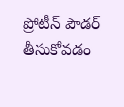ప్రోటీన్ పౌడర్ తీసుకోవడం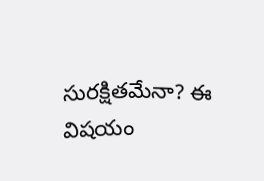సురక్షితమేనా? ఈ విషయం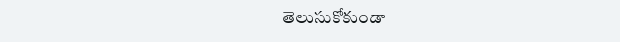తెలుసుకోకుండా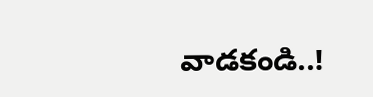వాడకండి..!